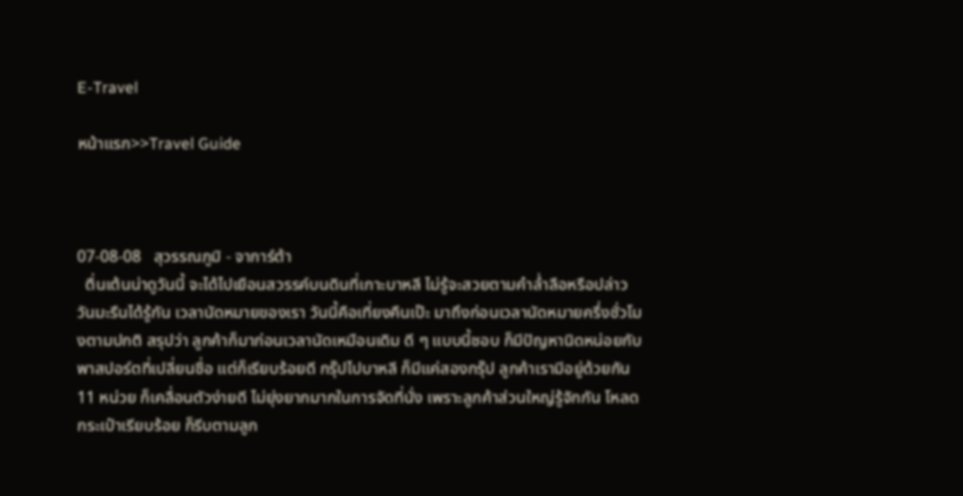E-Travel

หน้าแรก>>Travel Guide



07-08-08   สุวรรณภูมิ - จาการ์ต้า
  ตื่นเต้นน่าดูวันนี้ จะได้ไปเยือนสวรรค์บนดินที่เกาะบาหลี ไม่รู้จะสวยตามคำล่ำลือหรือปล่าว     วันมะรืนได้รู้กัน เวลานัดหมายของเรา วันนี้คือเที่ยงคืนเป๊ะ มาถึงก่อนเวลานัดหมายครึ่งชั่วโมงตามปกติ สรุปว่า ลูกค้าก็มาก่อนเวลานัดเหมือนเดิม ดี ๆ แบบนี้ชอบ ก็มีปัญหานิดหน่อยกับพาสปอร์ตที่เปลี่ยนชื่อ แต่ก็เรียบร้อยดี กรุ๊ปไปบาหลี ก็มีแค่สองกรุ๊ป ลูกค้าเรามีอยู่ด้วยกัน 11 หน่วย ก็เคลื่อนตัวง่ายดี ไม่ยุ่งยากมากในการจัดที่นั่ง เพราะลูกค้าส่วนใหญ่รู้จักกัน โหลดกระเป๋าเรียบร้อย ก็รีบตามลูก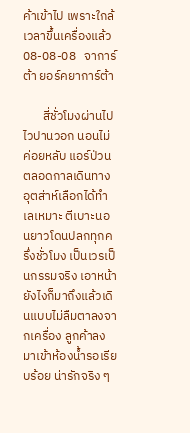ค้าเข้าไป เพราะใกล้เวลาขึ้นเครื่องแล้ว
08-08-08   จาการ์ต้า ยอร์คยาการ์ต้า

       สี่ชั่วโมงผ่านไปไวปานวอก นอนไม่ค่อยหลับ แอร์ป่วนตลอดกาลเดินทาง อุตส่าห์เลือกได้ทำเลเหมาะ ตีเบาะนอนยาวโดนปลกทุกครึ่งชั่วโมง เป็นเวรเป็นกรรมจริง เอาหน้ายังไงก็มาถึงแล้วเดินแบบไม่ลืมตาลงจากเครื่อง ลูกค้าลงมาเข้าห้องน้ำรอเรียบร้อย น่ารักจริง ๆ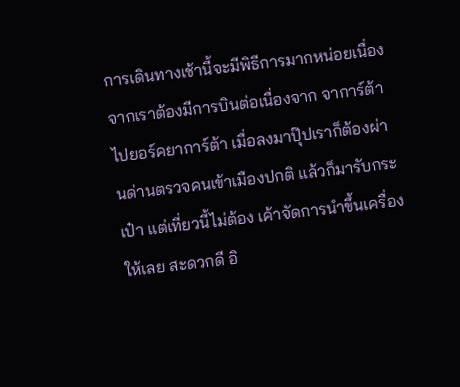การเดินทางเช้านี้จะมีพิธีการมากหน่อยเนื่องจากเราต้องมีการบินต่อเนื่องจาก จาการ์ต้า ไปยอร์คยาการ์ต้า เมื่อลงมาปุ๊ปเราก็ต้องผ่านด่านตรวจคนเข้าเมืองปกติ แล้วก็มารับกระเป๋า แต่เที่ยวนี้ไม่ต้อง เค้าจัดการนำขึ้นเครื่องให้เลย สะดวกดี อิ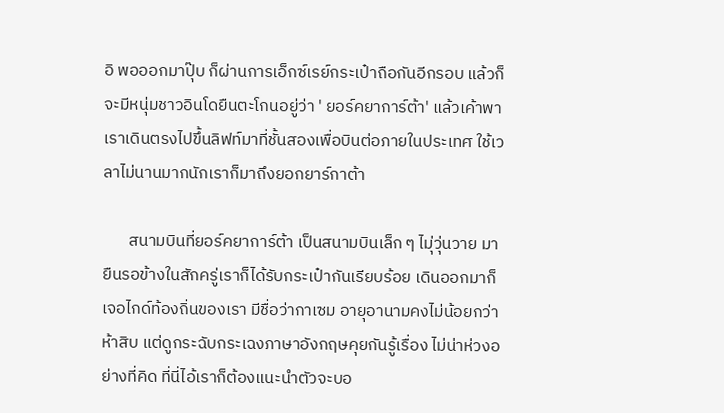อิ พอออกมาปุ๊บ ก็ผ่านการเอ็กซ์เรย์กระเป๋าถือกันอีกรอบ แล้วก็จะมีหนุ่มชาวอินโดยืนตะโกนอยู่ว่า ' ยอร์คยาการ์ต้า' แล้วเค้าพาเราเดินตรงไปขึ้นลิฟท์มาที่ชั้นสองเพื่อบินต่อภายในประเทศ ใช้เวลาไม่นานมากนักเราก็มาถึงยอกยาร์กาต้า

       สนามบินที่ยอร์คยาการ์ต้า เป็นสนามบินเล็ก ๆ ไมุ่วุ่นวาย มายืนรอข้างในสักครู่เราก็ได้รับกระเป๋ากันเรียบร้อย เดินออกมาก็เจอไกด์ท้องถิ่นของเรา มีชื่อว่ากาเซม อายุอานามคงไม่น้อยกว่าห้าสิบ แต่ดูกระฉับกระเฉงภาษาอังกฤษคุยกันรู้เรื่อง ไม่น่าห่วงอย่างที่คิด ที่นี่ไอ้เราก็ต้องแนะนำตัวจะบอ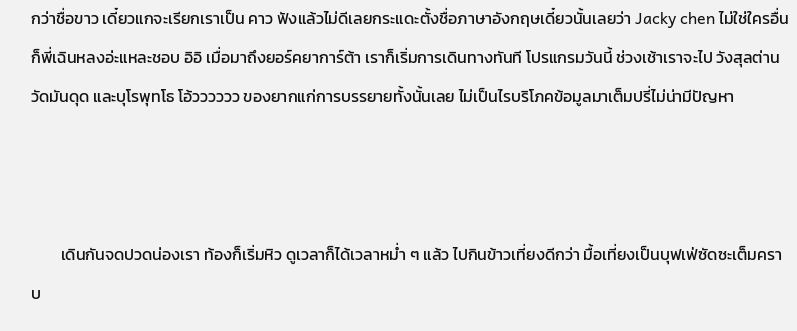กว่าชื่อขาว เดี๋ยวแกจะเรียกเราเป็น คาว ฟังแล้วไม่ดีเลยกระแดะตั้งชื่อภาษาอังกฤษเดี๋ยวนั้นเลยว่า Jacky chen ไม่ใช่ใครอื่นก็พี่เฉินหลงอ่ะแหละชอบ อิอิ เมื่อมาถึงยอร์คยาการ์ต้า เราก็เริ่มการเดินทางทันที โปรแกรมวันนี้ ช่วงเช้าเราจะไป วังสุลต่าน วัดมันดุด และบุโรพุทโธ โอ้วววววว ของยากแก่การบรรยายทั้งนั้นเลย ไม่เป็นไรบริโภคข้อมูลมาเต็มปรี่ไม่น่ามีปัญหา



        เดินกันจดปวดน่องเรา ท้องก็เริ่มหิว ดูเวลาก็ได้เวลาหม่ำ ๆ แล้ว ไปกินข้าวเที่ยงดีกว่า มื้อเที่ยงเป็นบุฟเฟ่ซัดซะเต็มคราบ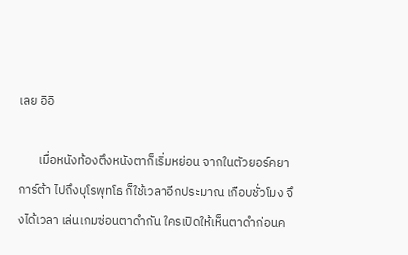เลย อิอิ

       เมื่อหนังท้องตึงหนังตาก็เริ่มหย่อน จากในตัวยอร์คยาการ์ต้า ไปถึงบุโรพุทโธ ก็ใช้เวลาอีกประมาณ เกือบชั่วโมง จึงได้เวลา เล่นเกมซ่อนตาดำกัน ใครเปิดให้เห็นตาดำก่อนค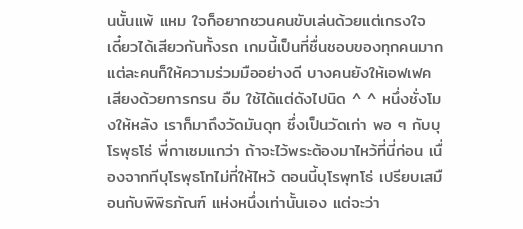นนั้นแพ้ แหม ใจก็อยากชวนคนขับเล่นด้วยแต่เกรงใจ เดี๋ยวได้เสียวกันทั้งรถ เกมนี้เป็นที่ชื่นชอบของทุกคนมาก แต่ละคนก็ให้ความร่วมมืออย่างดี บางคนยังให้เอฟเฟคเสียงด้วยการกรน อืม ใช้ได้แต่ดังไปนิด ^ ^ หนึ่งชั่งโมงให้หลัง เราก็มาถึงวัดมันดุท ซึ่งเป็นวัดเก่า พอ ๆ กับบุโรพุธโธ่ พี่กาเซมแกว่า ถ้าจะไว้พระต้องมาไหว้ที่นี่ก่อน เนื่องจากทีบุโรพุธโทไม่ที่ให้ไหว้ ตอนนี้บุโรพุทโธ่ เปรียบเสมือนกับพิพิธภัณฑ์ แห่งหนึ่งเท่านั้นเอง แต่จะว่า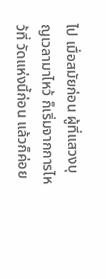ไป เมื่อสมัยก่อน ผู้ที่แสวงบุญเวลามาไหว้ ก็เริ่มจากการไหว้ที่ วัดแห่งนี้ก่อน แล้วก็ค่อย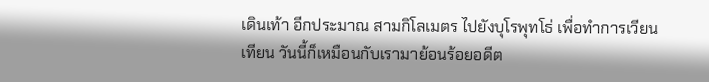เดินเท้า อีกประมาณ สามกิโลเมตร ไปยังบุโรพุทโธ่ เพื่อทำการเวียนเทียน วันนี้ก็เหมือนกับเรามาย้อนร้อยอดีต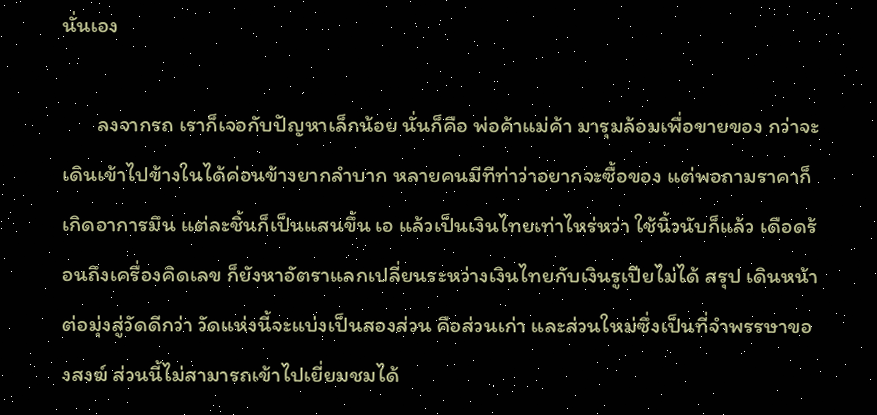นั่นเอง

       ลงจากรถ เราก็เจอกับปัญหาเล็กน้อย นั่นก็คือ พ่อค้าแม่ค้า มารุมล้อมเพื่อขายของ กว่าจะเดินเข้าไปข้างในได้ค่อนข้างยากลำบาก หลายคนมีทีท่าว่าอยากจะซื้อของ แต่พอถามราคาก็เกิดอาการมึน แต่ละชิ้นก็เป็นแสนขึ้น เอ แล้วเป็นเงินไทยเท่าไหร่หว่า ใช้นิ้วนับก็แล้ว เดือดร้อนถึงเครื่องคิดเลข ก็ยังหาอัตราแลกเปลี่ยนระหว่างเงินไทยกับเงินรูเปียไม่ได้ สรุป เดินหน้าต่อมุ่งสู่วัดดีกว่า วัดแห่งนี้จะแบ่งเป็นสองส่วน คือส่วนเก่า และส่วนใหม่ซึ่งเป็นที่จำพรรษาของสงฆ์ ส่วนนี้ไม่สามารถเข้าไปเยี่ยมชมได้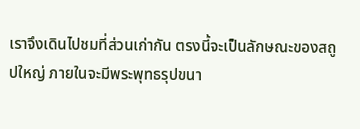เราจึงเดินไปชมที่ส่วนเก่ากัน ตรงนี้จะเป็นลักษณะของสถูปใหญ่ ภายในจะมีพระพุทธรุปขนา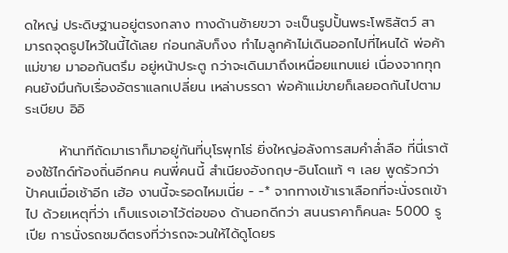ดใหญ่ ประดิษฐานอยู่ตรงกลาง ทางด้านซ้ายขวา จะเป็นรูปปั้นพระโพธิสัตว์ สามารถจุดธูปไหว้ในนี้ได้เลย ก่อนกลับก็งง ทำไมลูกค้าไม่เดินออกไปที่ไหนได้ พ่อค้าแม่ขาย มาออกันตรึม อยู่หน้าประตู กว่าจะเดินมาถึงเหนื่อยแทบแย่ เนื่องจากทุกคนยังมึนกับเรื่องอัตราแลกเปลี่ยน เหล่าบรรดา พ่อค้าแม่ขายก็เลยอดกันไปตามระเบียบ อิอิ

       ห้านาทีถัดมาเราก็มาอยู่กันที่บุโรพุทโธ่ ยิ่งใหญ่อลังการสมคำล่ำลือ ที่นี่เราต้องใช้ไกด์ท้องถิ่นอีกคน คนพี่คนนี้ สำเนียงอังกฤษ-อินโดแท้ ๆ เลย พูดรัวกว่า ป้าคนเมื่อเช้าอีก เฮ้อ งานนี้จะรอดไหมเนี่ย - -* จากทางเข้าเราเลือกที่จะนั่งรถเข้าไป ด้วยเหตุที่ว่า เก็บแรงเอาไว้ต่อของ ด้านอกดีกว่า สนนราคาก็คนละ 5000 รูเปีย การนั่งรถชมดีตรงที่ว่ารถจะวนให้ได้ดูโดยร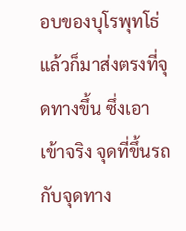อบของบุโรพุทโธ่ แล้วก็มาส่งตรงที่จุดทางขึ้น ซึ่งเอาเข้าจริง จุดที่ขึ้นรถกับจุดทาง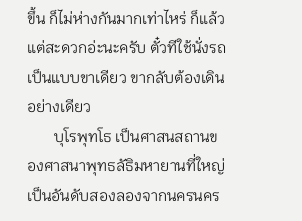ขึ้น ก็ไม่ห่างกันมากเท่าไหร่ ก็แล้วแต่สะดวกอ่ะนะครับ ตั๋วทีใช้นั่งรถเป็นแบบขาเดียว ขากลับต้องเดินอย่างเดียว
       บุโรพุทโธ เป็นศาสนสถานของศาสนาพุทธลัธิมหายานที่ใหญ่เป็นอันดับสองลองจากนครนคร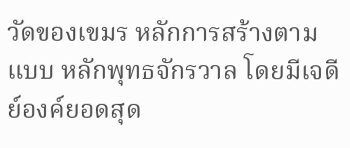วัดของเขมร หลักการสร้างตามแบบ หลักพุทธจักรวาล โดยมีเจดีย์องค์ยอดสุด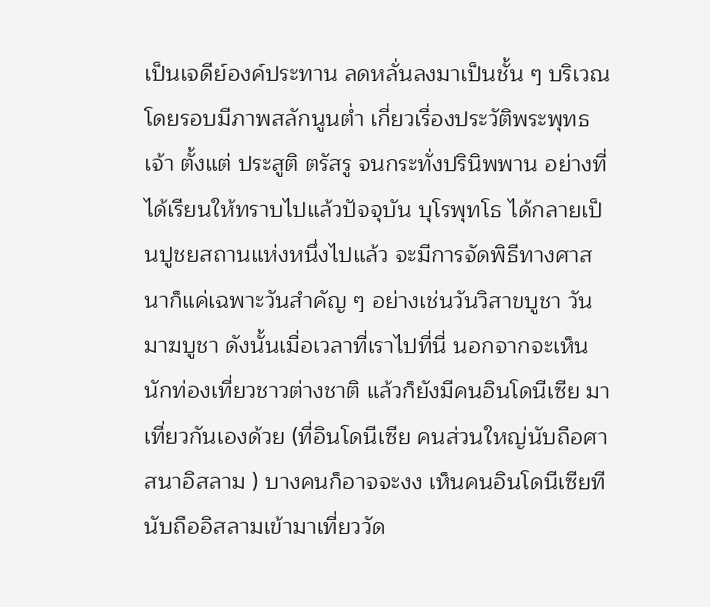เป็นเจดีย์องค์ประทาน ลดหลั่นลงมาเป็นชั้น ๆ บริเวณโดยรอบมีภาพสลักนูนต่ำ เกี่ยวเรื่องประวัติพระพุทธเจ้า ตั้งแต่ ประสูติ ตรัสรู จนกระทั่งปรินิพพาน อย่างที่ได้เรียนให้ทราบไปแล้วปัจจุบัน บุโรพุทโธ ได้กลายเป็นปูชยสถานแห่งหนึ่งไปแล้ว จะมีการจัดพิธีทางศาสนาก็แค่เฉพาะวันสำคัญ ๆ อย่างเช่นวันวิสาขบูชา วันมาฆบูชา ดังนั้นเมื่อเวลาที่เราไปที่นี่ นอกจากจะเห็นนักท่องเที่ยวชาวต่างชาติ แล้วก็ยังมีคนอินโดนีเซีย มาเที่ยวกันเองด้วย (ที่อินโดนีเซีย คนส่วนใหญ่นับถือศาสนาอิสลาม ) บางคนก็อาจจะงง เห็นคนอินโดนีเซียทีนับถืออิสลามเข้ามาเที่ยววัด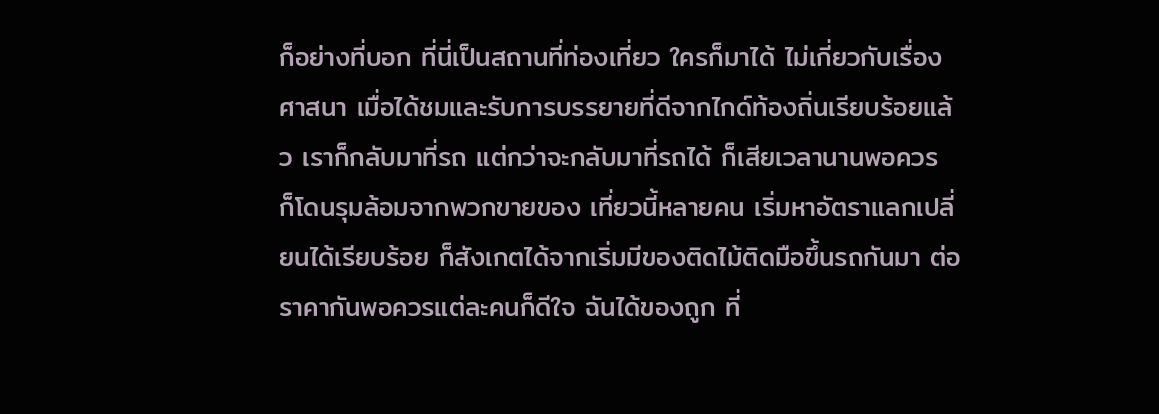ก็อย่างที่บอก ที่นี่เป็นสถานที่ท่องเที่ยว ใครก็มาได้ ไม่เกี่ยวกับเรื่องศาสนา เมื่อได้ชมและรับการบรรยายที่ดีจากไกด์ท้องถิ่นเรียบร้อยแล้ว เราก็กลับมาที่รถ แต่กว่าจะกลับมาที่รถได้ ก็เสียเวลานานพอควร ก็โดนรุมล้อมจากพวกขายของ เที่ยวนี้หลายคน เริ่มหาอัตราแลกเปลี่ยนได้เรียบร้อย ก็สังเกตได้จากเริ่มมีของติดไม้ติดมือขึ้นรถกันมา ต่อราคากันพอควรแต่ละคนก็ดีใจ ฉันได้ของถูก ที่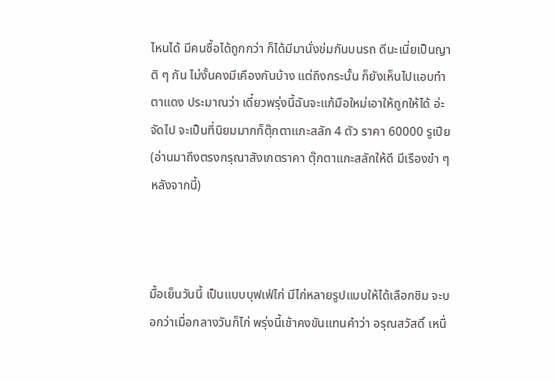ไหนได้ มีคนซื้อได้ถูกกว่า ก็ได้มีมานั่งข่มกันบนรถ ดีนะเนี่ยเป็นญาติ ๆ กัน ไม่งั้นคงมีเคืองกันบ้าง แต่ถึงกระนั้น ก็ยังเห็นไปแอบทำตาแดง ประมาณว่า เดี๋ยวพรุ่งนี้ฉันจะแก้มือใหม่เอาให้ถูกให้ได้ อ่ะจัดไป จะเป็นที่นิยมมากก็ตุ๊กตาแกะสลัก 4 ตัว ราคา 60000 รูเปีย (อ่านมาถึงตรงกรุณาสังเกตราคา ตุ๊กตาแกะสลักให้ดี มีเรืองขำ ๆ หลังจากนี้)



มื้อเย็นวันนี้ เป็นแบบบุฟเฟ่ไก่ มีไก่หลายรูปแบบให้ได้เลือกชิม จะบอกว่าเมื่อกลางวันก็ไก่ พรุ่งนี้เช้าคงขันแทนคำว่า อรุณสวัสดิ์ เหนื่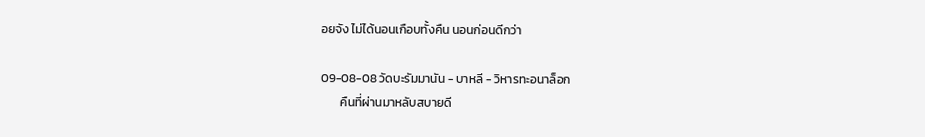อยจัง ไม่ได้นอนเกือบทั้งคืน นอนก่อนดีกว่า

09-08-08 วัดบะรัมมานัน - บาหลี - วิหารทะอนาล็อก
       คืนที่ผ่านมาหลับสบายดี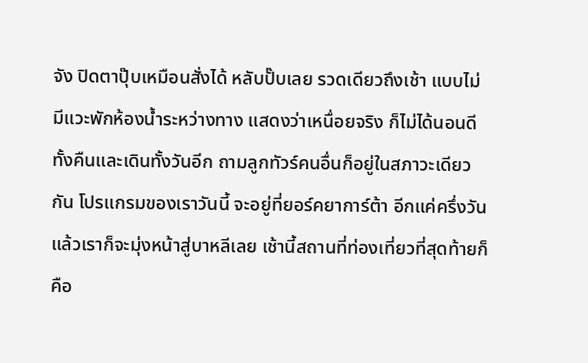จัง ปิดตาปุ๊บเหมือนสั่งได้ หลับปั๊บเลย รวดเดียวถึงเช้า แบบไม่มีแวะพักห้องน้ำระหว่างทาง แสดงว่าเหนื่อยจริง ก็ไม่ได้นอนดีทั้งคืนและเดินทั้งวันอีก ถามลูกทัวร์คนอื่นก็อยู่ในสภาวะเดียวกัน โปรแกรมของเราวันนี้ จะอยู่ที่ยอร์คยาการ์ต้า อีกแค่ครึ่งวัน แล้วเราก็จะมุ่งหน้าสู่บาหลีเลย เช้านี้สถานที่ท่องเที่ยวที่สุดท้ายก็คือ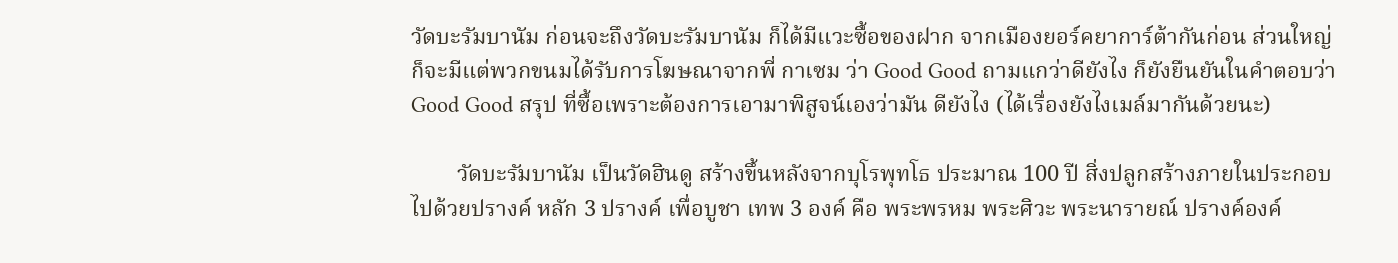วัดบะรัมบานัม ก่อนจะถึงวัดบะรัมบานัม ก็ได้มีแวะซื้อของฝาก จากเมืองยอร์คยาการ์ต้ากันก่อน ส่วนใหญ่ก็จะมีแต่พวกขนมได้รับการโฆษณาจากพี่ กาเซม ว่า Good Good ถามแกว่าดียังไง ก็ยังยืนยันในคำตอบว่า Good Good สรุป ที่ซื้อเพราะต้องการเอามาพิสูจน์เองว่ามัน ดียังไง (ได้เรื่องยังไงเมล์มากันด้วยนะ)

        วัดบะรัมบานัม เป็นวัดฮินดู สร้างขึ้นหลังจากบุโรพุทโธ ประมาณ 100 ปี สิ่งปลูกสร้างภายในประกอบไปด้วยปรางค์ หลัก 3 ปรางค์ เพื่อบูชา เทพ 3 องค์ คือ พระพรหม พระศิวะ พระนารายณ์ ปรางค์องค์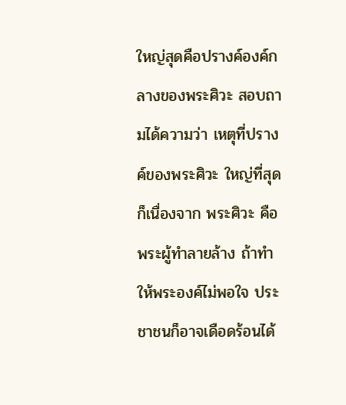ใหญ่สุดคือปรางค์องค์กลางของพระศิวะ สอบถามได้ความว่า เหตุที่ปรางค์ของพระศิวะ ใหญ่ที่สุดก็เนื่องจาก พระศิวะ คือพระผู้ทำลายล้าง ถ้าทำให้พระองค์ไม่พอใจ ประชาชนก็อาจเดือดร้อนได้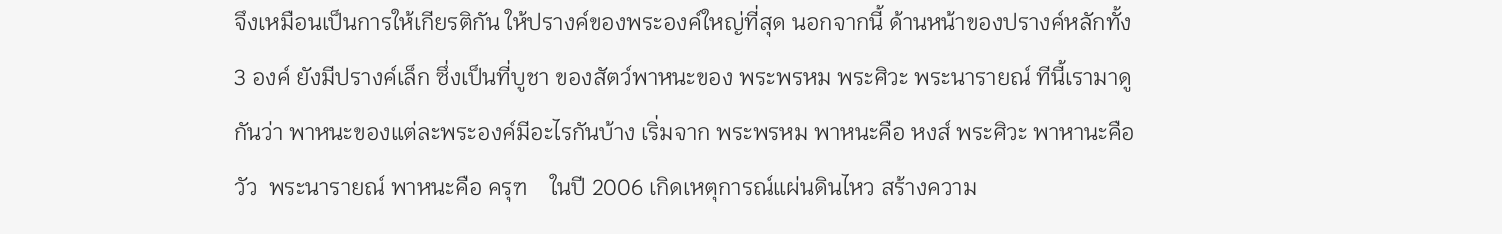จึงเหมือนเป็นการให้เกียรติกัน ให้ปรางค์ของพระองค์ใหญ่ที่สุด นอกจากนี้ ด้านหน้าของปรางค์หลักทั้ง 3 องค์ ยังมีปรางค์เล็ก ซึ่งเป็นที่บูชา ของสัตว์พาหนะของ พระพรหม พระศิวะ พระนารายณ์ ทีนี้เรามาดูกันว่า พาหนะของแต่ละพระองค์มีอะไรกันบ้าง เริ่มจาก พระพรหม พาหนะคือ หงส์ พระศิวะ พาหานะคือ วัว  พระนารายณ์ พาหนะคือ ครุฑ    ในปี 2006 เกิดเหตุการณ์แผ่นดินไหว สร้างความ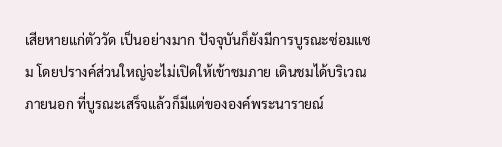เสียหายแก่ตัววัด เป็นอย่างมาก ปัจจุบันก็ยังมีการบูรณะซ่อมแซม โดยปรางค์ส่วนใหญ่จะไม่เปิดให้เข้าชมภาย เดินชมได้บริเวณภายนอก ที่บูรณะเสร็จแล้วก็มีแต่ขององค์พระนารายณ์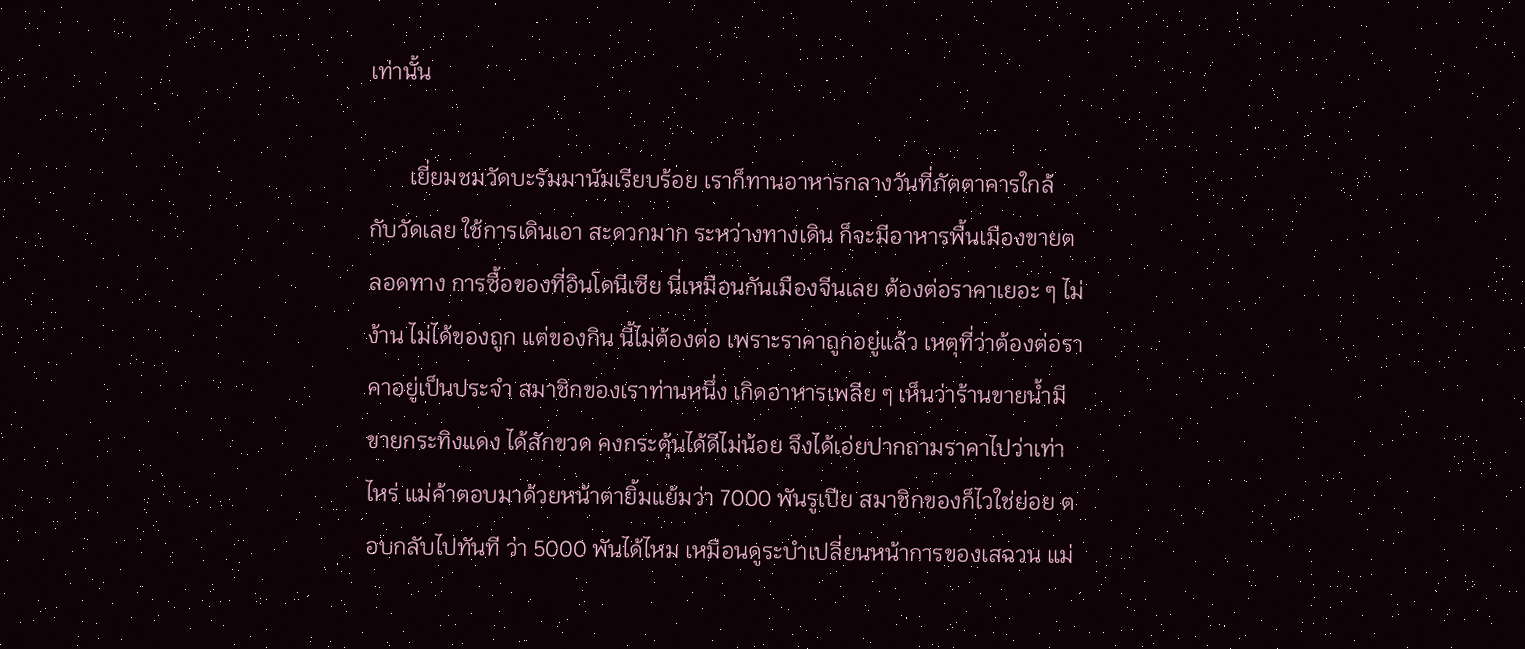เท่านั้น

       เยี่ยมชมวัดบะรัมมานัมเรียบร้อย เราก็ทานอาหารกลางวันที่ภัตตาคารใกล้ กับวัดเลย ใช้การเดินเอา สะดวกมาก ระหว่างทางเดิน ก็จะมีอาหารพื้นเมืองขายตลอดทาง การซื้อของที่อินโดนีเซีย นี่เหมือนกันเมืองจีนเลย ต้องต่อราคาเยอะ ๆ ไม่ง้าน ไม่ได้ของถูก แต่ของกิน นี้ไม่ต้องต่อ เพราะราคาถูกอยู่แล้ว เหตุที่ว่าต้องต่อราคาอยู่เป็นประจำ สมาชิกของเราท่านหนึ่ง เกิดอาหารเพลีย ๆ เห็นว่าร้านขายน้ำมีขายกระทิงแดง ได้สักขวด คงกระตุ้นได้ดีไม่น้อย จึงได้เอ่ยปากถามราคาไปว่าเท่าไหร่ แม่ค้าตอบมาด้วยหน้าตายิ้มแย้มว่า 7000 พันรูเปีย สมาชิกของก็ไวใช่ย่อย ตอบกลับไปทันที ว่า 5000 พันได้ไหม เหมือนดูระบำเปลี่ยนหน้าการของเสฉวน แม่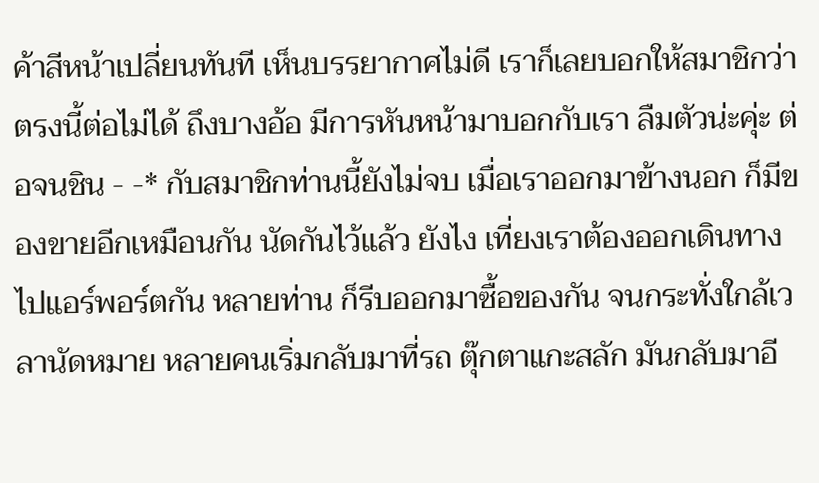ค้าสีหน้าเปลี่ยนทันที เห็นบรรยากาศไม่ดี เราก็เลยบอกให้สมาชิกว่าตรงนี้ต่อไม่ได้ ถึงบางอ้อ มีการหันหน้ามาบอกกับเรา ลืมตัวน่ะคุ่ะ ต่อจนชิน - -* กับสมาชิกท่านนี้ยังไม่จบ เมื่อเราออกมาข้างนอก ก็มีของขายอีกเหมือนกัน นัดกันไว้แล้ว ยังไง เที่ยงเราต้องออกเดินทางไปแอร์พอร์ตกัน หลายท่าน ก็รีบออกมาซื้อของกัน จนกระทั่งใกล้เวลานัดหมาย หลายคนเริ่มกลับมาที่รถ ตุ๊กตาแกะสลัก มันกลับมาอี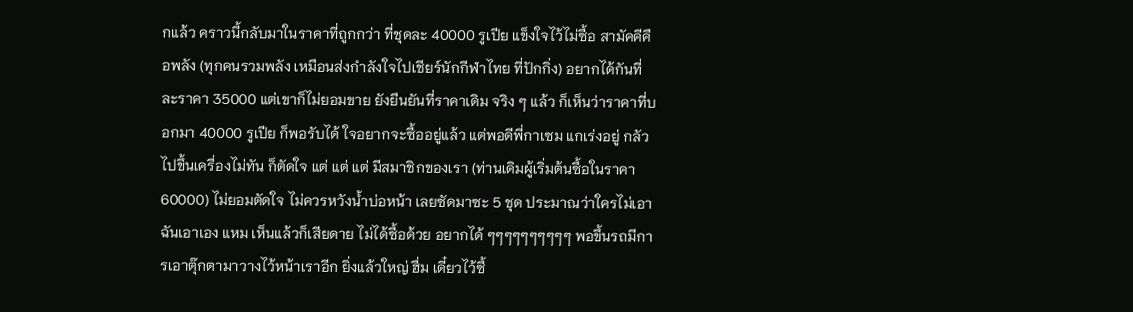กแล้ว คราวนี้กลับมาในราคาที่ถูกกว่า ที่ชุดละ 40000 รูเปีย แข็งใจไว้ไม่ซื้อ สามัคคีคือพลัง (ทุกคนรวมพลัง เหมือนส่งกำลังใจไปเชียร์นักกีฬาไทย ที่ปักกิ่ง) อยากได้กันที่ละราคา 35000 แต่เขาก็ไม่ยอมขาย ยังยืนยันที่ราคาเดิม จริง ๆ แล้ว ก็เห็นว่าราคาที่บอกมา 40000 รูเปีย ก็พอรับได้ ใจอยากจะซื้ออยู่แล้ว แต่พอดีพี่กาเซม แกเร่งอยู่ กลัวไปขึ้นเครื่องไม่ทัน ก็ตัดใจ แต่ แต่ แต่ มีสมาชิกของเรา (ท่านเดิมผู้เริ่มต้นซื้อในราคา 60000) ไม่ยอมตัดใจ ไม่ควรหวังน้ำบ่อหน้า เลยซัดมาซะ 5 ชุด ประมาณว่าใครไม่เอา ฉันเอาเอง แหม เห็นแล้วก็เสียดาย ไม่ได้ซื้อด้วย อยากได้ ๆๆๆๆๆๆๆๆๆๆ พอขึ้นรถมีการเอาตุ๊กตามาวางไว้หน้าเราอีก ยิ่งแล้วใหญ่ ฮื่ม เดี๋ยวไว้ซื้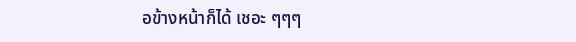อข้างหน้าก็ได้ เชอะ ๆๆๆ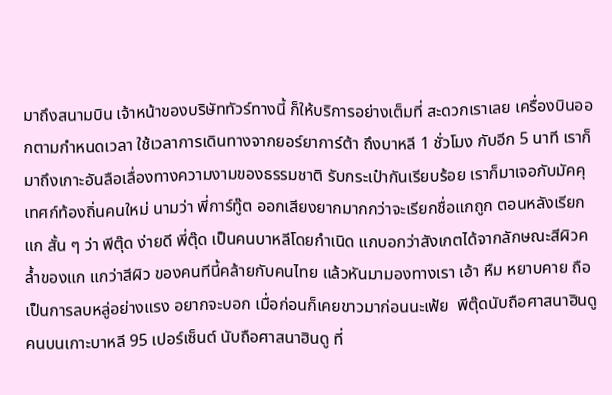มาถึงสนามบิน เจ้าหน้าของบริษัททัวร์ทางนี้ ก็ให้บริการอย่างเต็มที่ สะดวกเราเลย เครื่องบินออกตามกำหนดเวลา ใช้เวลาการเดินทางจากยอร์ยาการ์ต้า ถึงบาหลี 1 ชั่วโมง กับอีก 5 นาที เราก็มาถึงเกาะอันลือเลื่องทางความงามของธรรมชาติ รับกระเป๋ากันเรียบร้อย เราก็มาเจอกับมัคคุเทศก์ท้องถิ่นคนใหม่ นามว่า พี่การ์ทู๊ต ออกเสียงยากมากกว่าจะเรียกชื่อแกถูก ตอนหลังเรียกแก สั้น ๆ ว่า พีตุ๊ด ง่ายดี พี่ตุ๊ด เป็นคนบาหลีโดยกำเนิด แกบอกว่าสังเกตได้จากลักษณะสีผิวคล้ำของแก แกว่าสีผิว ของคนทีนี้คล้ายกับคนไทย แล้วหันมามองทางเรา เอ้า หืม หยาบคาย ถือเป็นการลบหลู่อย่างแรง อยากจะบอก เมื่อก่อนก็เคยขาวมาก่อนนะเฟ้ย  พีตุ๊ดนับถือศาสนาฮินดู คนบนเกาะบาหลี 95 เปอร์เซ็นต์ นับถือศาสนาฮินดู ที่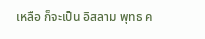เหลือ ก็จะเป็น อิสลาม พุทธ ค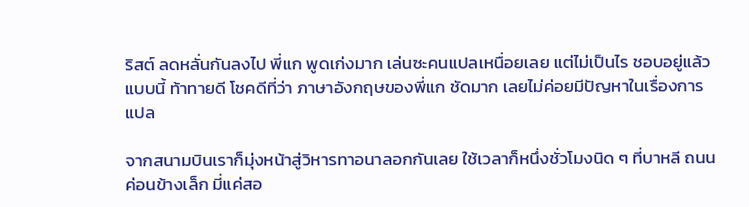ริสต์ ลดหลั่นกันลงไป พี่แก พูดเก่งมาก เล่นซะคนแปลเหนื่อยเลย แต่ไม่เป็นไร ชอบอยู่แล้วแบบนี้ ท้าทายดี โชคดีที่ว่า ภาษาอังกฤษของพี่แก ชัดมาก เลยไม่ค่อยมีปัญหาในเรื่องการแปล

จากสนามบินเราก็มุ่งหน้าสู่วิหารทาอนาลอกกันเลย ใช้เวลาก็หนึ่งชั่วโมงนิด ๆ ที่บาหลี ถนนค่อนข้างเล็ก มี่แค่สอ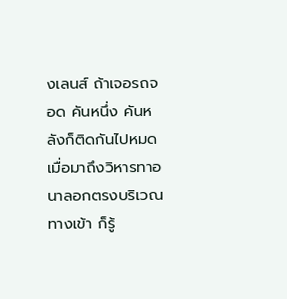งเลนส์ ถ้าเจอรถจอด คันหนึ่ง คันหลังก็ติดกันไปหมด เมื่อมาถึงวิหารทาอนาลอกตรงบริเวณทางเข้า ก็รู้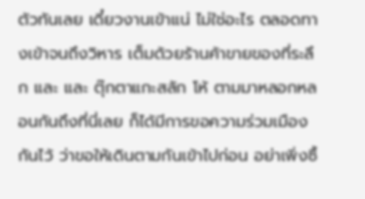ตัวทันเลย เดี๋ยวงานเข้าแน่ ไม่ใช่อะไร ตลอดทางเข้าจนถึงวิหาร เต็มด้วยร้านค้าขายของที่ระลึก และ และ ตุ๊กตาแกะสลัก โห้ ตามมาหลอกหลอนกันถึงที่นี่เลย ก็ได้มีการขอความร่วมเมืองกันไว้ ว่าขอให้เดินตามกันเข้าไปก่อน อย่าเพิ่งซื้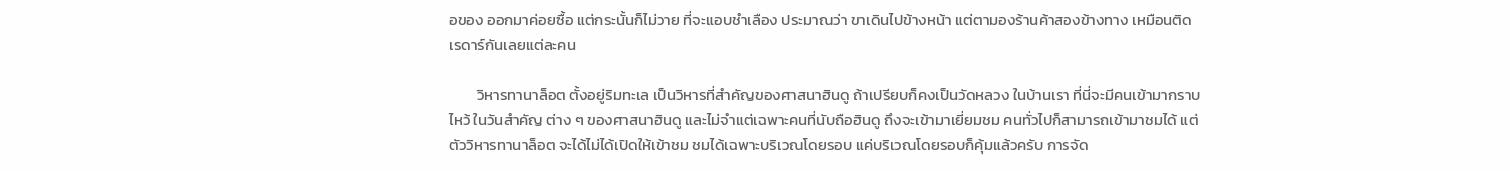อของ ออกมาค่อยซื้อ แต่กระนั้นก็ไม่วาย ที่จะแอบชำเลือง ประมาณว่า ขาเดินไปข้างหน้า แต่ตามองร้านค้าสองข้างทาง เหมือนติดเรดาร์กันเลยแต่ละคน

        วิหารทานาล็อต ตั้งอยู่ริมทะเล เป็นวิหารที่สำคัญของศาสนาฮินดู ถ้าเปรียบก็คงเป็นวัดหลวง ในบ้านเรา ที่นี่จะมีคนเข้ามากราบไหว้ ในวันสำคัญ ต่าง ๆ ของศาสนาฮินดู และไม่จำแต่เฉพาะคนที่นับถือฮินดู ถึงจะเข้ามาเยี่ยมชม คนทั่วไปก็สามารถเข้ามาชมได้ แต่ตัววิหารทานาล็อต จะได้ไม่ได้เปิดให้เข้าชม ชมได้เฉพาะบริเวณโดยรอบ แค่บริเวณโดยรอบก็คุ้มแล้วครับ การจัด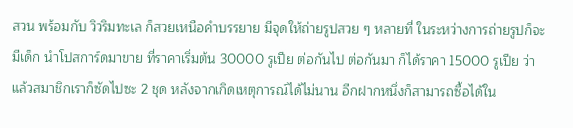สวน พร้อมกับ วิวริมทะเล ก็สวยเหนือคำบรรยาย มีจุดให้ถ่ายรูปสวย ๆ หลายที่ ในระหว่างการถ่ายรูปก็จะมีเด็ก นำโปสการ์ดมาขาย ที่ราคาเริ่มต้น 30000 รูเปีย ต่อกันไป ต่อกันมา ก็ได้ราคา 15000 รูเปีย ว่าแล้วสมาชิกเราก็ซัดไปซะ 2 ชุด หลังจากเกิดเหตุการณ์ได้ไม่นาน อีกฝากหนึ่งก็สามารถซื้อได้ใน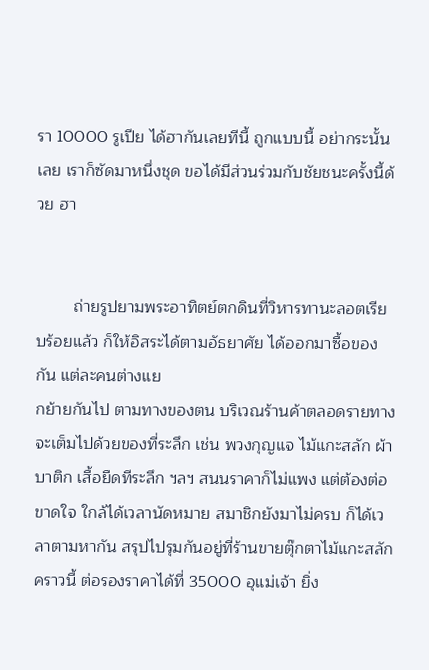รา 10000 รูเปีย ได้ฮากันเลยทีนี้ ถูกแบบนี้ อย่ากระนั้นเลย เราก็ซัดมาหนึ่งชุด ขอได้มีส่วนร่วมกับชัยชนะครั้งนี้ด้วย ฮา


        ถ่ายรูปยามพระอาทิตย์ตกดินที่วิหารทานะลอตเรียบร้อยแล้ว ก็ให้อิสระได้ตามอัธยาศัย ได้ออกมาซื้อของกัน แต่ละคนต่างแย
กย้ายกันไป ตามทางของตน บริเวณร้านค้าตลอดรายทาง จะเต็มไปด้วยของที่ระลึก เช่น พวงกุญแจ ไม้แกะสลัก ผ้าบาติก เสื้อยืดทีระลึก ฯลฯ สนนราคาก็ไม่แพง แต่ต้องต่อขาดใจ ใกล้ได้เวลานัดหมาย สมาชิกยังมาไม่ครบ ก็ได้เวลาตามหากัน สรุปไปรุมกันอยู่ที่ร้านขายตุ๊กตาไม้แกะสลัก คราวนี้ ต่อรองราคาได้ที่ 35000 อุแม่เจ้า ยิ่ง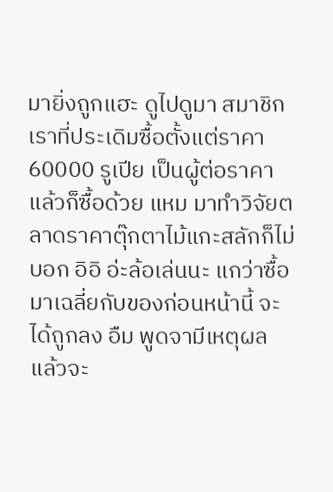มายิ่งถูกแฮะ ดูไปดูมา สมาชิกเราที่ประเดิมซื้อตั้งแต่ราคา 60000 รูเปีย เป็นผู้ต่อราคา แล้วก็ซื้อด้วย แหม มาทำวิจัยตลาดราคาตุ๊กตาไม้แกะสลักก็ไม่บอก อิอิ อ่ะล้อเล่นนะ แกว่าซื้อมาเฉลี่ยกับของก่อนหน้านี้ จะได้ถูกลง อืม พูดจามีเหตุผล แล้วจะ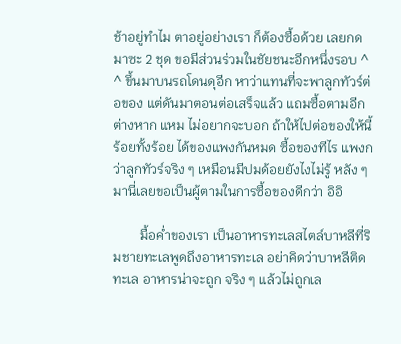ช้าอยู่ทำไม ตาอยู่อย่างเรา ก็ต้องซื้อด้วย เลยกดมาซะ 2 ชุด ขอมีส่วนร่วมในชัยชนะอีกหนึ่งรอบ ^ ^ ขึ้นมาบนรถโดนดุอีก หาว่าแทนที่จะพาลูกทัวร์ต่อของ แต่ดันมาตอนต่อเสร็จแล้ว แถมซื้อตามอีกต่างหาก แหม ไม่อยากจะบอก ถ้าให้ไปต่อของให้นี้ ร้อยทั้งร้อย ได้ของแพงกันหมด ซื้อของทีไร แพงกว่าลูกทัวร์จริง ๆ เหมือนมีปมด้อยยังไงไม่รู้ หลัง ๆ มานี่เลยขอเป็นผู้ตามในการซื้อของดีกว่า อิอิ

        มื้อค่ำของเรา เป็นอาหารทะเลสไตล์บาหลีที่ริมชายทะเลพูดถึงอาหารทะเล อย่าคิดว่าบาหลีติดทะเล อาหารน่าจะถูก จริง ๆ แล้วไม่ถูกเล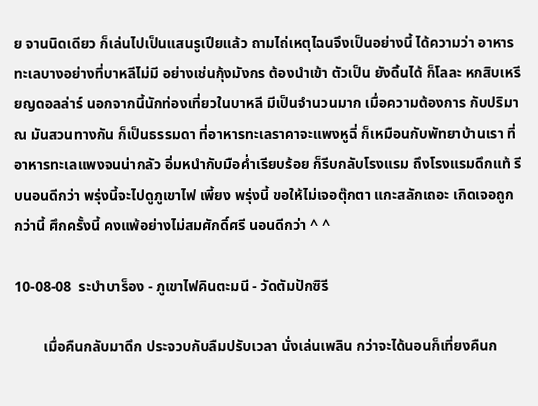ย จานนิดเดียว ก็เล่นไปเป็นแสนรูเปียแล้ว ถามไถ่เหตุไฉนจึงเป็นอย่างนี้ ได้ความว่า อาหารทะเลบางอย่างที่บาหลีไม่มี อย่างเช่นกุ้งมังกร ต้องนำเข้า ตัวเป็น ยังดิ้นได้ ก็โลละ หกสิบเหรียญดอลล่าร์ นอกจากนี้นักท่องเที่ยวในบาหลี มีเป็นจำนวนมาก เมื่อความต้องการ กับปริมาณ มันสวนทางกัน ก็เป็นธรรมดา ที่อาหารทะเลราคาจะแพงหูฉี่ ก็เหมือนกับพัทยาบ้านเรา ที่อาหารทะเลแพงจนน่ากลัว อิ่มหนำกับมือค่ำเรียบร้อย ก็รีบกลับโรงแรม ถึงโรงแรมดึกแท้ รีบนอนดีกว่า พรุ่งนี้จะไปดูภูเขาไฟ เพี้ยง พรุ่งนี้ ขอให้ไม่เจอตุ๊กตา แกะสลักเถอะ เกิดเจอถูกกว่านี้ ศึกครั้งนี้ คงแพ้อย่างไม่สมศักดิ์ศรี นอนดีกว่า ^ ^

10-08-08  ระบำบาร็อง - ภูเขาไฟคินตะมนี - วัดตัมปักซิรี

        เมื่อคืนกลับมาดึก ประจวบกับลืมปรับเวลา นั่งเล่นเพลิน กว่าจะได้นอนก็เที่ยงคืนก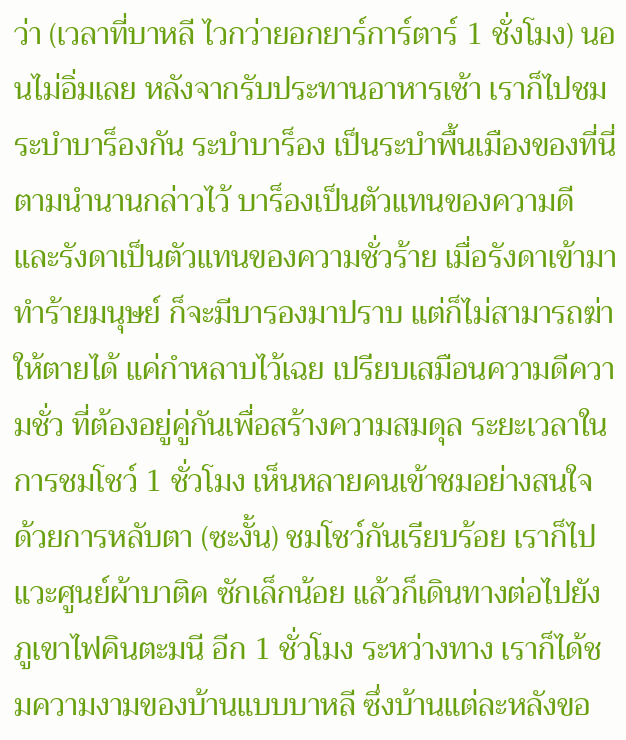ว่า (เวลาที่บาหลี ไวกว่ายอกยาร์การ์ตาร์ 1 ชั่งโมง) นอนไม่อิ่มเลย หลังจากรับประทานอาหารเช้า เราก็ไปชมระบำบาร็องกัน ระบำบาร็อง เป็นระบำพื้นเมืองของที่นี่ ตามนำนานกล่าวไว้ บาร็องเป็นตัวแทนของความดี และรังดาเป็นตัวแทนของความชั่วร้าย เมื่อรังดาเข้ามาทำร้ายมนุษย์ ก็จะมีบารองมาปราบ แต่ก็ไม่สามารถฆ่าให้ตายได้ แค่กำหลาบไว้เฉย เปรียบเสมือนความดีความชั่ว ที่ต้องอยู่คู่กันเพื่อสร้างความสมดุล ระยะเวลาในการชมโชว์ 1 ชั่วโมง เห็นหลายคนเข้าชมอย่างสนใจ ด้วยการหลับตา (ซะงั้น) ชมโชว์กันเรียบร้อย เราก็ไปแวะศูนย์ผ้าบาติค ซักเล็กน้อย แล้วก็เดินทางต่อไปยังภูเขาไฟคินตะมนี อีก 1 ชั่วโมง ระหว่างทาง เราก็ได้ชมความงามของบ้านแบบบาหลี ซึ่งบ้านแต่ละหลังขอ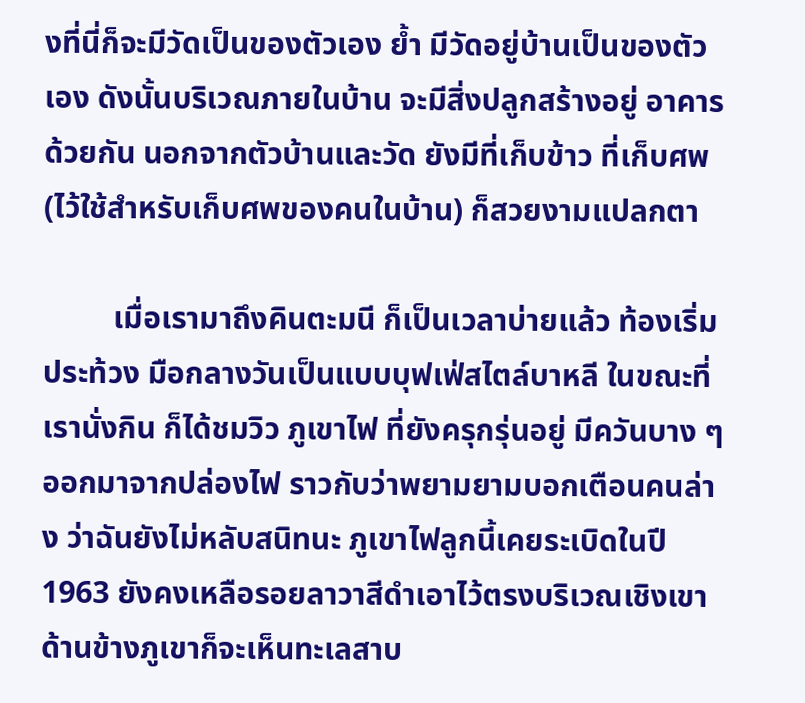งที่นี่ก็จะมีวัดเป็นของตัวเอง ย้ำ มีวัดอยู่บ้านเป็นของตัวเอง ดังนั้นบริเวณภายในบ้าน จะมีสิ่งปลูกสร้างอยู่ อาคารด้วยกัน นอกจากตัวบ้านและวัด ยังมีที่เก็บข้าว ที่เก็บศพ (ไว้ใช้สำหรับเก็บศพของคนในบ้าน) ก็สวยงามแปลกตา

         เมื่อเรามาถึงคินตะมนี ก็เป็นเวลาบ่ายแล้ว ท้องเริ่มประท้วง มือกลางวันเป็นแบบบุฟเฟ่สไตล์บาหลี ในขณะที่เรานั่งกิน ก็ได้ชมวิว ภูเขาไฟ ที่ยังครุกรุ่นอยู่ มีควันบาง ๆ ออกมาจากปล่องไฟ ราวกับว่าพยามยามบอกเตือนคนล่าง ว่าฉันยังไม่หลับสนิทนะ ภูเขาไฟลูกนี้เคยระเบิดในปี 1963 ยังคงเหลือรอยลาวาสีดำเอาไว้ตรงบริเวณเชิงเขา ด้านข้างภูเขาก็จะเห็นทะเลสาบ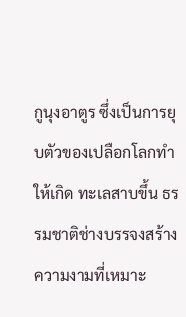กูนุงอาตูร ซึ่งเป็นการยุบตัวของเปลือกโลกทำให้เกิด ทะเลสาบขึ้น ธรรมชาติช่างบรรจงสร้าง ความงามที่เหมาะ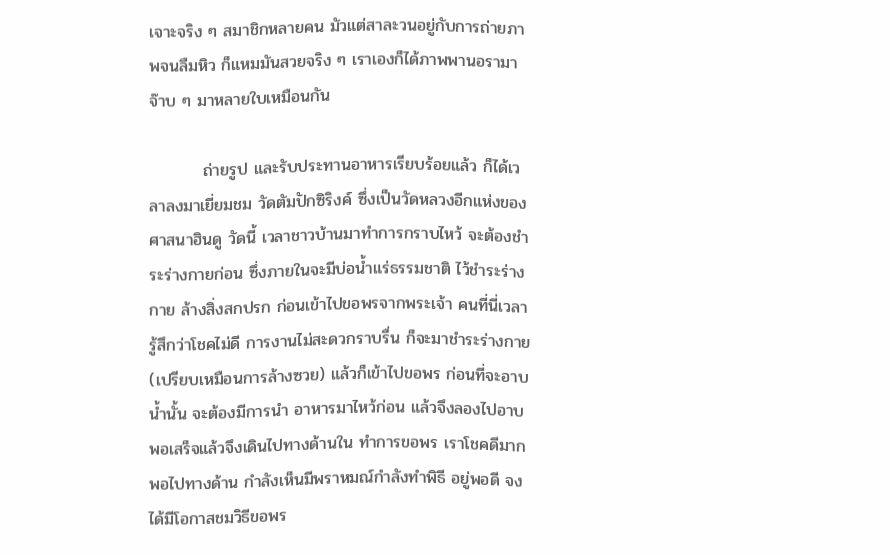เจาะจริง ๆ สมาชิกหลายคน มัวแต่สาละวนอยู่กับการถ่ายภาพจนลืมหิว ก็แหมมันสวยจริง ๆ เราเองก็ได้ภาพพานอรามา จ๊าบ ๆ มาหลายใบเหมือนกัน

         ถ่ายรูป และรับประทานอาหารเรียบร้อยแล้ว ก็ได้เวลาลงมาเยี่ยมชม วัดตัมปักซิริงค์ ซึ่งเป็นวัดหลวงอีกแห่งของศาสนาฮินดู วัดนี้ เวลาชาวบ้านมาทำการกราบไหว้ จะต้องชำระร่างกายก่อน ซึ่งภายในจะมีบ่อน้ำแร่ธรรมชาติ ไว้ชำระร่างกาย ล้างสิ่งสกปรก ก่อนเข้าไปขอพรจากพระเจ้า คนที่นี่เวลารู้สึกว่าโชคไม่ดี การงานไม่สะดวกราบรื่น ก็จะมาชำระร่างกาย (เปรียบเหมือนการล้างซวย) แล้วก็เข้าไปขอพร ก่อนที่จะอาบน้ำนั้น จะต้องมีการนำ อาหารมาไหว้ก่อน แล้วจึงลองไปอาบ พอเสร็จแล้วจึงเดินไปทางด้านใน ทำการขอพร เราโชคดีมาก พอไปทางด้าน กำลังเห็นมีพราหมณ์กำลังทำพิธี อยู่พอดี จงได้มีโอกาสชมวิธีขอพร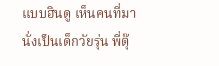แบบฮินดู เห็นคนที่มานั่งเป็นเด็กวัยรุ่น พี่ตุ๊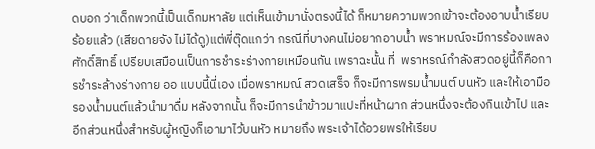ดบอก ว่าเด็กพวกนี้เป็นเด็กมหาลัย แต่เห็นเข้ามานั่งตรงนี้ได้ ก็หมายความพวกเข้าจะต้องอาบน้ำเรียบร้อยแล้ว (เสียดายจัง ไม่ได้ดู)แต่พี่ตุ๊ดแกว่า กรณีที่บางคนไม่อยากอาบน้ำ พราหมณ์จะมีการร้องเพลงศักดิ์สิทธิ์ เปรียบเสมือนเป็นการชำระร่างกายเหมือนกัน เพราฉะนั้น ที่  พราหรณ์กำลังสวดอยู่นี้ก็คือการชำระล้างร่างกาย ออ แบบนี้นี่เอง เมื่อพราหมณ์ สวดเสร็จ ก็จะมีการพรมน้ำมนต์ บนหัว และให้เอามือรองน้ำมนต์แล้วนำมาดื่ม หลังจากนั้น ก็จะมีการนำข้าวมาแปะที่หน้าผาก ส่วนหนึ่งจะต้องกินเข้าไป และอีกส่วนหนึ่งสำหรับผู้หญิงก็เอามาไว้บนหัว หมายถึง พระเจ้าได้อวยพรให้เรียบ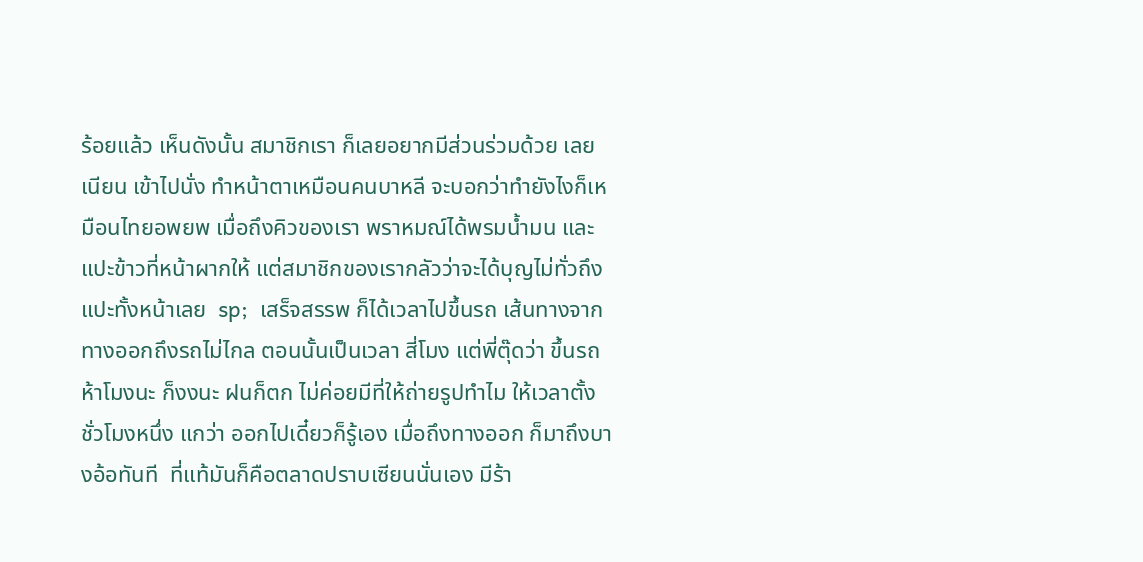ร้อยแล้ว เห็นดังนั้น สมาชิกเรา ก็เลยอยากมีส่วนร่วมด้วย เลยเนียน เข้าไปนั่ง ทำหน้าตาเหมือนคนบาหลี จะบอกว่าทำยังไงก็เหมือนไทยอพยพ เมื่อถึงคิวของเรา พราหมณ์ได้พรมน้ำมน และแปะข้าวที่หน้าผากให้ แต่สมาชิกของเรากลัวว่าจะได้บุญไม่ทั่วถึง แปะทั้งหน้าเลย  sp;  เสร็จสรรพ ก็ได้เวลาไปขึ้นรถ เส้นทางจากทางออกถึงรถไม่ไกล ตอนนั้นเป็นเวลา สี่โมง แต่พี่ตุ๊ดว่า ขึ้นรถห้าโมงนะ ก็งงนะ ฝนก็ตก ไม่ค่อยมีที่ให้ถ่ายรูปทำไม ให้เวลาตั้งชั่วโมงหนึ่ง แกว่า ออกไปเดี๋ยวก็รู้เอง เมื่อถึงทางออก ก็มาถึงบางอ้อทันที  ที่แท้มันก็คือตลาดปราบเซียนนั่นเอง มีร้า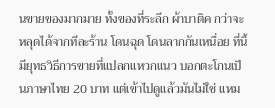นขายของมากมาย ทั้งของที่ระลึก ผ้าบาติค กว่าจะหลุดได้จากทีละร้าน โดนฉุด โดนลากกันเหนื่อย ที่นี้มียุทธวิธีการขายที่แปลกแหวกแนว บอกตะโกนเป็นภาษาไทย 20 บาท แต่เข้าไปดูแล้วมันไม่ใช่ แหม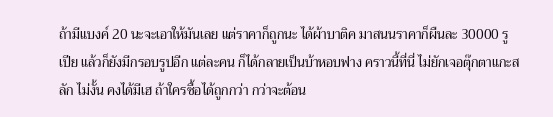ถ้ามีแบงค์ 20 นะจะเอาให้มันเลย แต่ราคาก็ถูกนะ ได้ผ้าบาติค มาสนนราคาก็ผืนละ 30000 รูเปีย แล้วก็ยังมีกรอบรูปอีก แต่ละคน ก็ได้กลายเป็นบ้าหอบฟาง คราวนี้ที่นี่ ไม่ยักเจอตุ๊กตาแกะสลัก ไม่งั้น คงได้มีเฮ ถ้าใครซื้อได้ถูกกว่า กว่าจะต้อน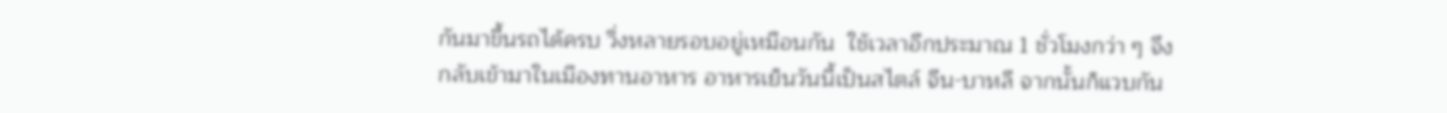กันมาขึ้นรถได้ครบ วิ่งหลายรอบอยู่เหมือนกัน  ใช้เวลาอีกประมาณ 1 ชั่วโมงกว่า ๆ จึงกลับเข้ามาในเมืองทานอาหาร อาหารเย็นวันนี้เป็นสไตล์ จีน-บาหลี จากนั้นก็แวบกัน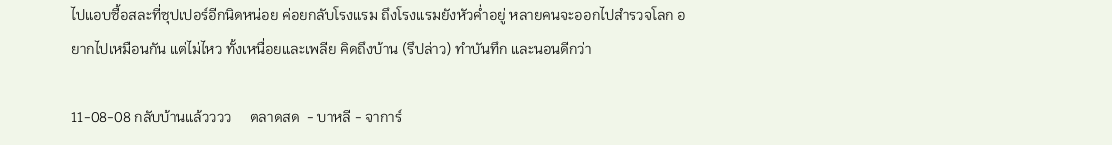ไปแอบซื้อสละที่ซุปเปอร์อีกนิดหน่อย ค่อยกลับโรงแรม ถึงโรงแรมยังหัวค่ำอยู่ หลายคนจะออกไปสำรวจโลก อยากไปเหมือนกัน แต่ไม่ไหว ทั้งเหนื่อยและเพลีย คิดถึงบ้าน (รึปล่าว) ทำบันทึก และนอนดีกว่า

11-08-08 กลับบ้านแล้วววว     ตลาดสด  - บาหลี - จาการ์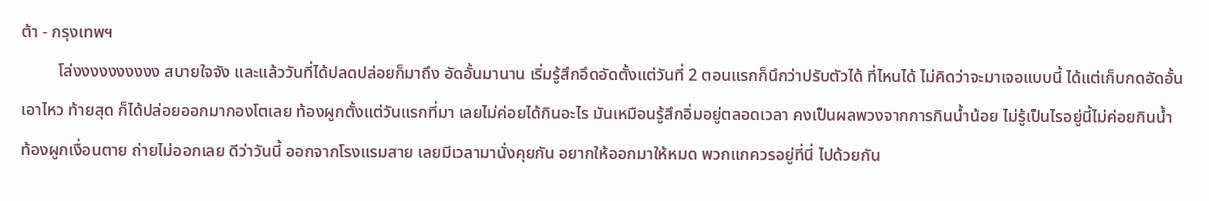ต้า - กรุงเทพฯ
         โล่งงงงงงงงงง สบายใจจัง และแล้ววันที่ได้ปลดปล่อยก็มาถึง อัดอั้นมานาน เริ่มรู้สึกอึดอัดตั้งแต่วันที่ 2 ตอนแรกก็นึกว่าปรับตัวได้ ที่ไหนได้ ไม่คิดว่าจะมาเจอแบบนี้ ได้แต่เก็บกดอัดอั้นเอาไหว ท้ายสุด ก็ได้ปล่อยออกมากองโตเลย ท้องผูกตั้งแต่วันแรกที่มา เลยไม่ค่อยได้กินอะไร มันเหมือนรู้สึกอิ่มอยู่ตลอดเวลา คงเป็นผลพวงจากการกินน้ำน้อย ไม่รู้เป็นไรอยู่นี้ไม่ค่อยกินน้ำ ท้องผูกเงื่อนตาย ถ่ายไม่ออกเลย ดีว่าวันนี้ ออกจากโรงแรมสาย เลยมีเวลามานั่งคุยกัน อยากให้ออกมาให้หมด พวกแกควรอยู่ที่นี่ ไปด้วยกัน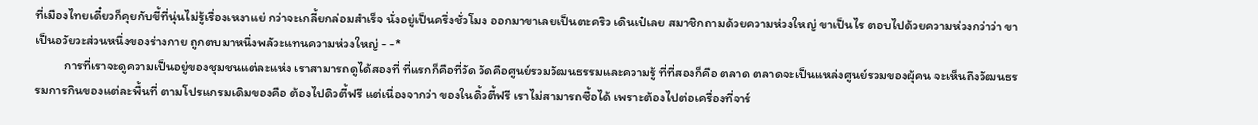ที่เมืองไทยเดี๋ยวก็คุยกับขี้ที่นุ่นไม่รู้เรื่องเหงาแย่ กว่าจะเกลี้ยกล่อมสำเร็จ นั่งอยู่เป็นครึ่งชั่วโมง ออกมาขาเลยเป็นตะคริว เดินเป๋เลย สมาชิกถามด้วยความห่วงใหญ่ ขาเป็นไร ตอบไปด้วยความห่วงกว่าว่า ขาเป็นอวัยวะส่วนหนึ่งของร่างกาย ถูกตบมาหนึ่งพลัวะแทนความห่วงใหญ่ - -*
          การที่เราจะดูความเป็นอยู่ของชุมชนแต่ละแห่ง เราสามารถดูได้สองที่ ที่แรกก็คือที่วัด วัดคือศูนย์รวมวัฒนธรรมและความรู้ ที่ที่สองก็คือ ตลาด ตลาดจะเป็นแหล่งศูนย์รวมของผุ้คน จะเห็นถึงวัฒนธรรมการกินของแต่ละพื้นที่ ตามโปรแกรมเดิมของคือ ต้องไปดิวตี้ฟรี แต่เนื่องจากว่า ของในดิ้วตี้ฟรี เราไม่สามารถซื้อได้ เพราะต้องไปต่อเครื่องที่จาร์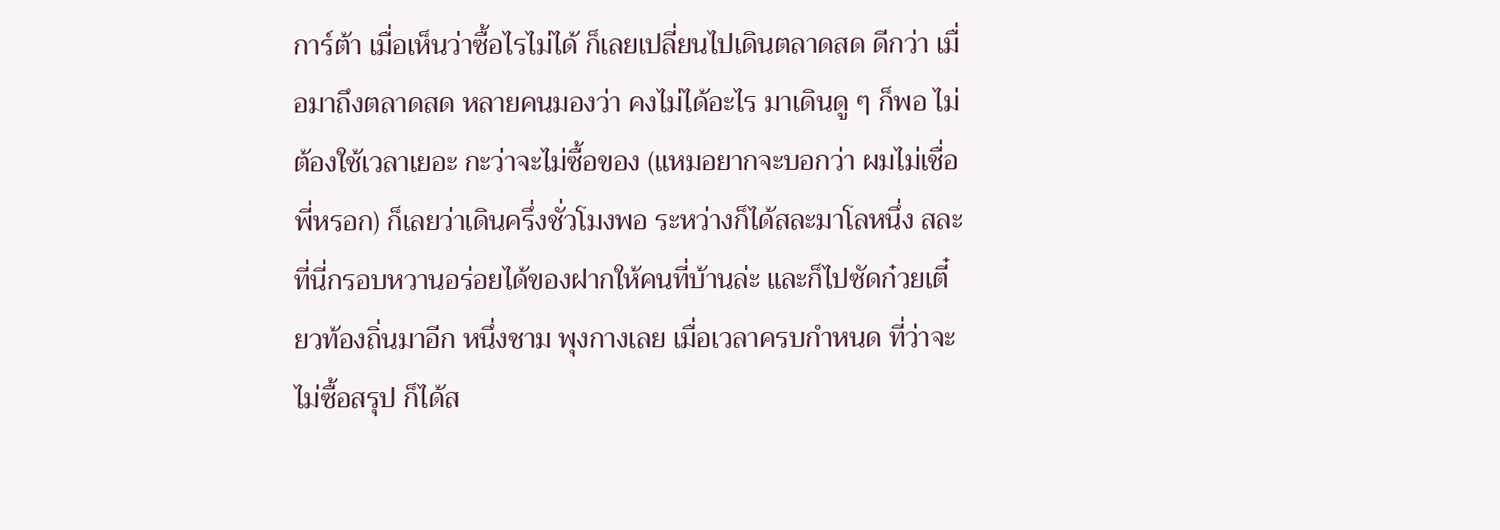การ์ต้า เมื่อเห็นว่าซื้อไรไม่ได้ ก็เลยเปลี่ยนไปเดินตลาดสด ดีกว่า เมื่อมาถึงตลาดสด หลายคนมองว่า คงไม่ได้อะไร มาเดินดู ๆ ก็พอ ไม่ต้องใช้เวลาเยอะ กะว่าจะไม่ซื้อของ (แหมอยากจะบอกว่า ผมไม่เชื่อพี่หรอก) ก็เลยว่าเดินครึ่งชั่วโมงพอ ระหว่างก็ได้สละมาโลหนึ่ง สละที่นี่กรอบหวานอร่อยได้ของฝากให้คนที่บ้านล่ะ และก็ไปซัดก๋วยเตี๋ยวท้องถิ่นมาอีก หนึ่งชาม พุงกางเลย เมื่อเวลาครบกำหนด ที่ว่าจะไม่ซื้อสรุป ก็ได้ส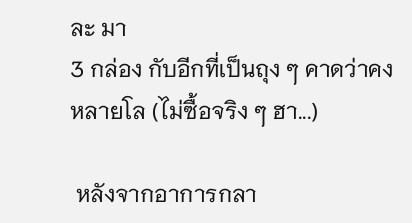ละ มา
3 กล่อง กับอีกที่เป็นถุง ๆ คาดว่าคงหลายโล (ไม่ซื้อจริง ๆ ฮา...)

 หลังจากอาการกลา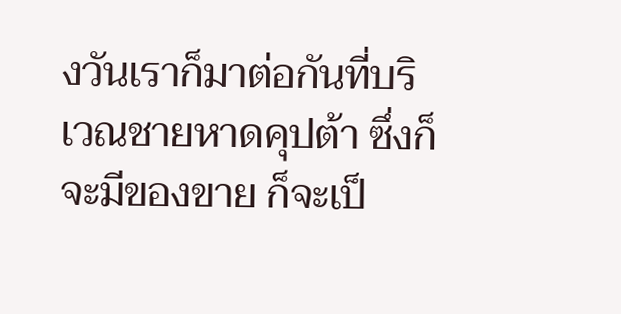งวันเราก็มาต่อกันที่บริเวณชายหาดคุปต้า ซึ่งก็จะมีของขาย ก็จะเป็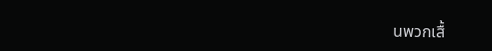นพวกเสื้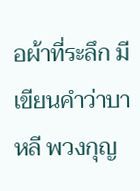อผ้าที่ระลึก มีเขียนคำว่าบาหลี พวงกุญ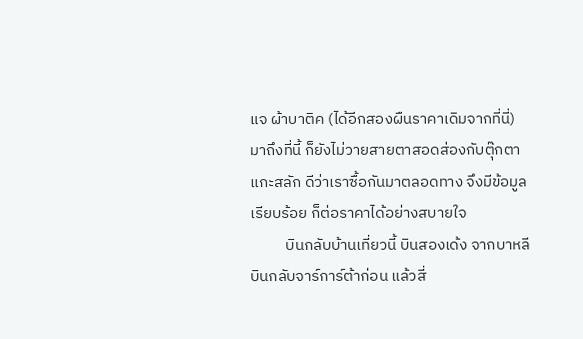แจ ผ้าบาติค (ได้อีกสองผืนราคาเดิมจากที่นี่) มาถึงที่นี้ ก็ยังไม่วายสายตาสอดส่องกับตุ๊กตาแกะสลัก ดีว่าเราซื้อกันมาตลอดทาง จึงมีข้อมูลเรียบร้อย ก็ต่อราคาได้อย่างสบายใจ
          บินกลับบ้านเที่ยวนี้ บินสองเด้ง จากบาหลี บินกลับจาร์การ์ต้าก่อน แล้วสี่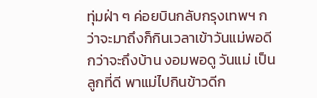ทุ่มฝ่า ๆ ค่อยบินกลับกรุงเทพฯ กว่าจะมาถึงก็กินเวลาเข้าวันแม่พอดี กว่าจะถึงบ้าน งอมพอดู วันแม่ เป็นลูกที่ดี พาแม่ไปกินข้าวดีก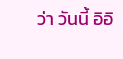ว่า วันนี้ อิอิ